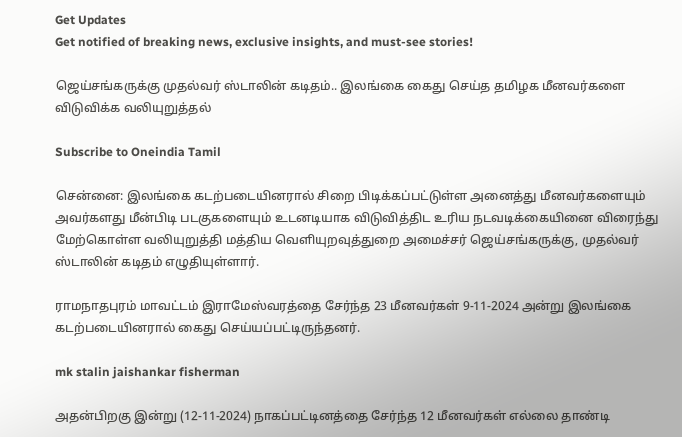Get Updates
Get notified of breaking news, exclusive insights, and must-see stories!

ஜெய்சங்கருக்கு முதல்வர் ஸ்டாலின் கடிதம்.. இலங்கை கைது செய்த தமிழக மீனவர்களை விடுவிக்க வலியுறுத்தல்

Subscribe to Oneindia Tamil

சென்னை: இலங்கை கடற்படையினரால் சிறை பிடிக்கப்பட்டுள்ள அனைத்து மீனவர்களையும் அவர்களது மீன்பிடி படகுகளையும் உடனடியாக விடுவித்திட உரிய நடவடிக்கையினை விரைந்து மேற்கொள்ள வலியுறுத்தி மத்திய வெளியுறவுத்துறை அமைச்சர் ஜெய்சங்கருக்கு, முதல்வர் ஸ்டாலின் கடிதம் எழுதியுள்ளார்.

ராமநாதபுரம் மாவட்டம் இராமேஸ்வரத்தை சேர்ந்த 23 மீனவர்கள் 9-11-2024 அன்று இலங்கை கடற்படையினரால் கைது செய்யப்பட்டிருந்தனர்.

mk stalin jaishankar fisherman

அதன்பிறகு இன்று (12-11-2024) நாகப்பட்டினத்தை சேர்ந்த 12 மீனவர்கள் எல்லை தாண்டி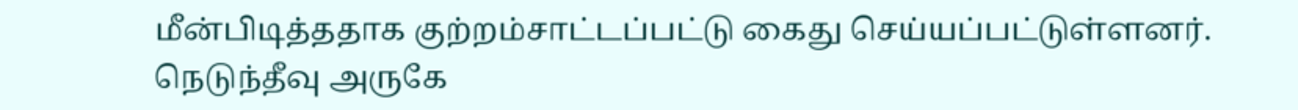மீன்பிடித்ததாக குற்றம்சாட்டப்பட்டு கைது செய்யப்பட்டுள்ளனர். நெடுந்தீவு அருகே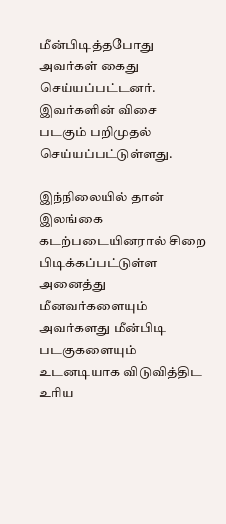மீன்பிடித்தபோது அவர்கள் கைது செய்யப்பட்டனர். இவர்களின் விசை படகும் பறிமுதல் செய்யப்பட்டுள்ளது.

இந்நிலையில் தான் இலங்கை கடற்படையினரால் சிறை பிடிக்கப்பட்டுள்ள அனைத்து மீனவர்களையும் அவர்களது மீன்பிடி படகுகளையும் உடனடியாக விடுவித்திட உரிய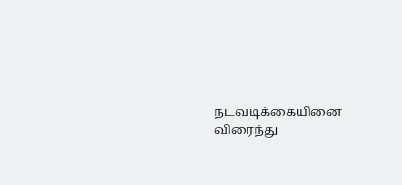நடவடிக்கையினை விரைந்து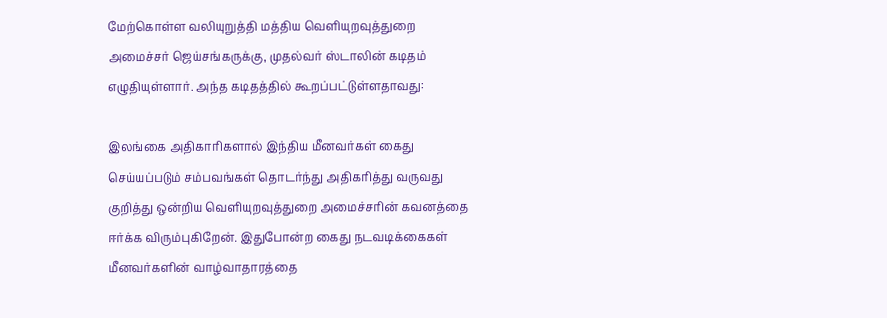மேற்கொள்ள வலியுறுத்தி மத்திய வெளியுறவுத்துறை அமைச்சர் ஜெய்சங்கருக்கு, முதல்வர் ஸ்டாலின் கடிதம் எழுதியுள்ளார். அந்த கடிதத்தில் கூறப்பட்டுள்ளதாவது:

இலங்கை அதிகாரிகளால் இந்திய மீனவர்கள் கைது செய்யப்படும் சம்பவங்கள் தொடர்ந்து அதிகரித்து வருவது குறித்து ஒன்றிய வெளியுறவுத்துறை அமைச்சரின் கவனத்தை ஈர்க்க விரும்புகிறேன். இதுபோன்ற கைது நடவடிக்கைகள் மீனவர்களின் வாழ்வாதாரத்தை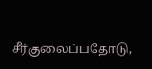சீர்குலைப்பதோடு,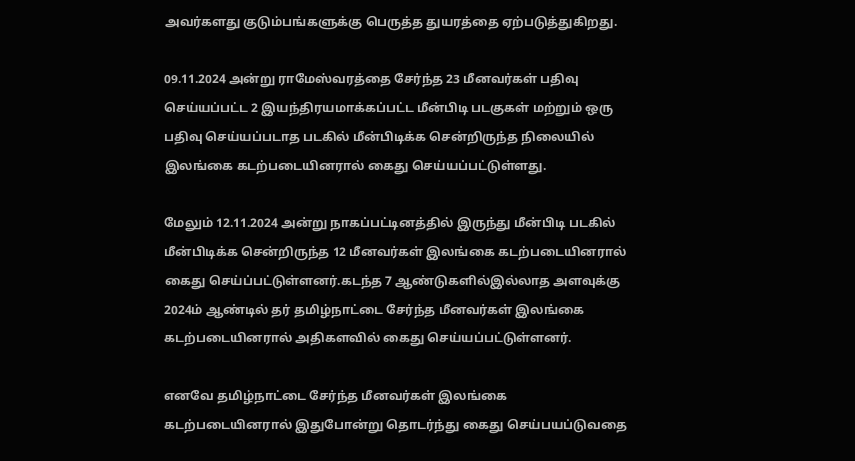அவர்களது குடும்பங்களுக்கு பெருத்த துயரத்தை ஏற்படுத்துகிறது.

09.11.2024 அன்று ராமேஸ்வரத்தை சேர்ந்த 23 மீனவர்கள் பதிவு செய்யப்பட்ட 2 இயந்திரயமாக்கப்பட்ட மீன்பிடி படகுகள் மற்றும் ஒரு பதிவு செய்யப்படாத படகில் மீன்பிடிக்க சென்றிருந்த நிலையில் இலங்கை கடற்படையினரால் கைது செய்யப்பட்டுள்ளது.

மேலும் 12.11.2024 அன்று நாகப்பட்டினத்தில் இருந்து மீன்பிடி படகில் மீன்பிடிக்க சென்றிருந்த 12 மீனவர்கள் இலங்கை கடற்படையினரால் கைது செய்ப்பட்டுள்ளனர்.கடந்த 7 ஆண்டுகளில்இல்லாத அளவுக்கு 2024ம் ஆண்டில் தர் தமிழ்நாட்டை சேர்ந்த மீனவர்கள் இலங்கை கடற்படையினரால் அதிகளவில் கைது செய்யப்பட்டுள்ளனர்.

எனவே தமிழ்நாட்டை சேர்ந்த மீனவர்கள் இலங்கை கடற்படையினரால் இதுபோன்று தொடர்ந்து கைது செய்பயப்டுவதை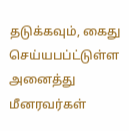தடுக்கவும், கைது செய்யபப்ட்டுள்ள அனைத்து மீனரவர்கள்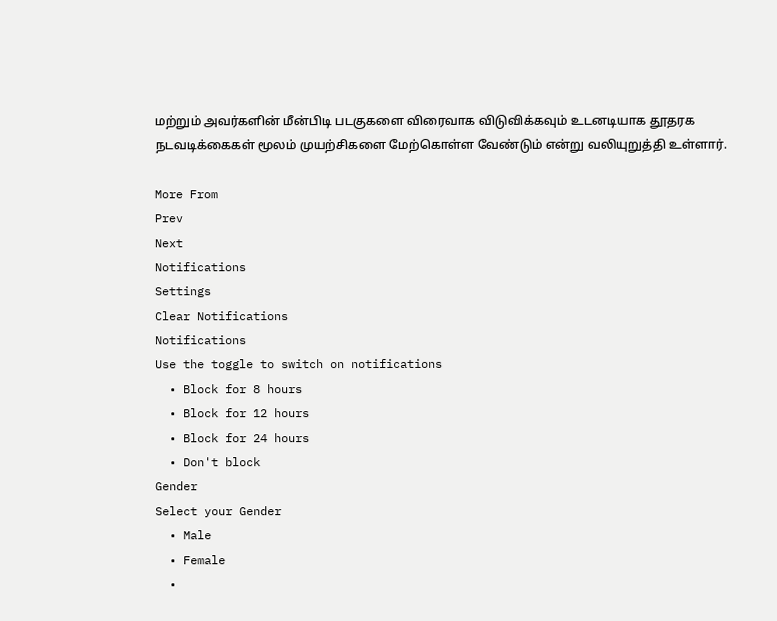மற்றும் அவர்களின் மீன்பிடி படகுகளை விரைவாக விடுவிக்கவும் உடனடியாக தூதரக நடவடிக்கைகள் மூலம் முயற்சிகளை மேற்கொள்ள வேண்டும் என்று வலியுறுத்தி உள்ளார்.

More From
Prev
Next
Notifications
Settings
Clear Notifications
Notifications
Use the toggle to switch on notifications
  • Block for 8 hours
  • Block for 12 hours
  • Block for 24 hours
  • Don't block
Gender
Select your Gender
  • Male
  • Female
  •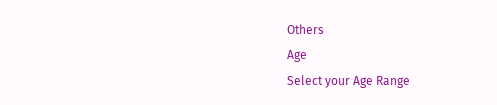Others
Age
Select your Age Range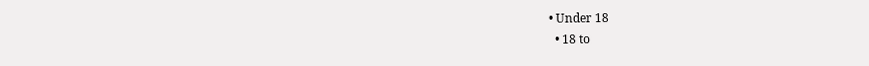• Under 18
  • 18 to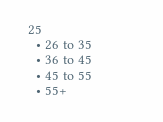25
  • 26 to 35
  • 36 to 45
  • 45 to 55
  • 55+